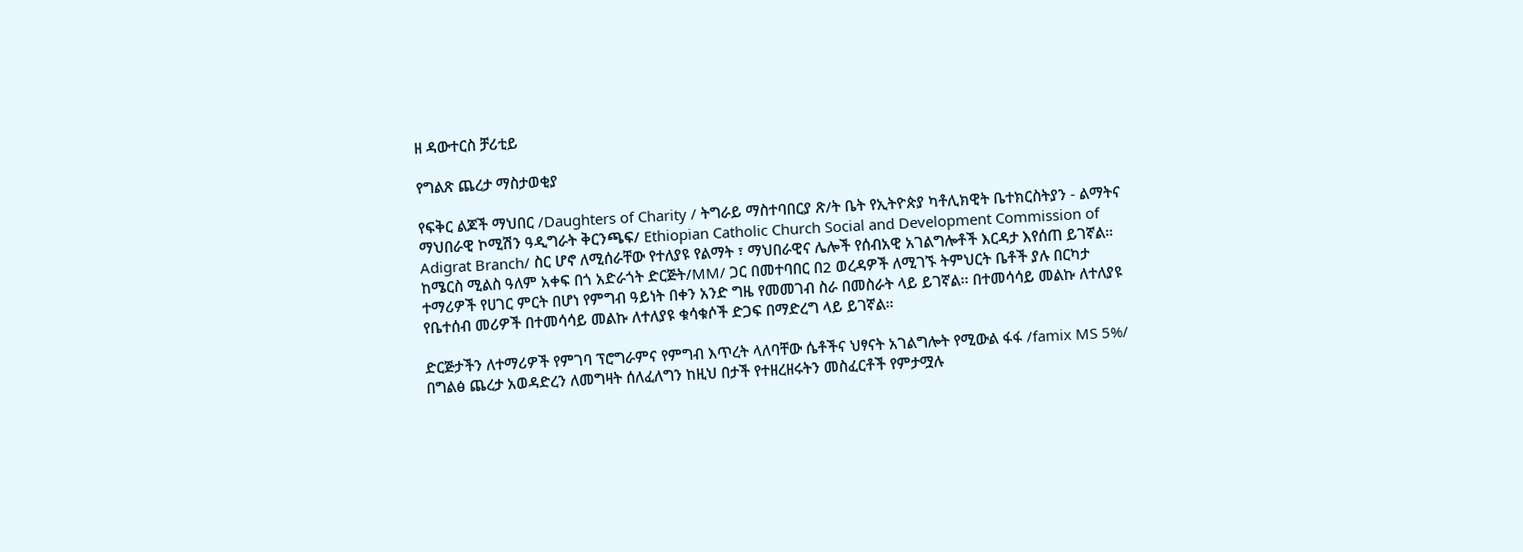ዘ ዳውተርስ ቻሪቲይ

የግልጽ ጨረታ ማስታወቂያ

የፍቅር ልጆች ማህበር /Daughters of Charity / ትግራይ ማስተባበርያ ጽ/ት ቤት የኢትዮጵያ ካቶሊክዊት ቤተክርስትያን - ልማትና ማህበራዊ ኮሚሽን ዓዲግራት ቅርንጫፍ/ Ethiopian Catholic Church Social and Development Commission of Adigrat Branch/ ስር ሆኖ ለሚሰራቸው የተለያዩ የልማት ፣ ማህበራዊና ሌሎች የሰብአዊ አገልግሎቶች እርዳታ እየሰጠ ይገኛል። ከሜርስ ሚልስ ዓለም አቀፍ በጎ አድራጎት ድርጅት/MM/ ጋር በመተባበር በ2 ወረዳዎች ለሚገኙ ትምህርት ቤቶች ያሉ በርካታ ተማሪዎች የሀገር ምርት በሆነ የምግብ ዓይነት በቀን አንድ ግዜ የመመገብ ስራ በመስራት ላይ ይገኛል፡፡ በተመሳሳይ መልኩ ለተለያዩ የቤተሰብ መሪዎች በተመሳሳይ መልኩ ለተለያዩ ቁሳቁሶች ድጋፍ በማድረግ ላይ ይገኛል።

ድርጅታችን ለተማሪዎች የምገባ ፕሮግራምና የምግብ እጥረት ላለባቸው ሴቶችና ህፃናት አገልግሎት የሚውል ፋፋ /famix MS 5%/ በግልፅ ጨረታ አወዳድረን ለመግዛት ሰለፈለግን ከዚህ በታች የተዘረዘሩትን መስፈርቶች የምታሟሉ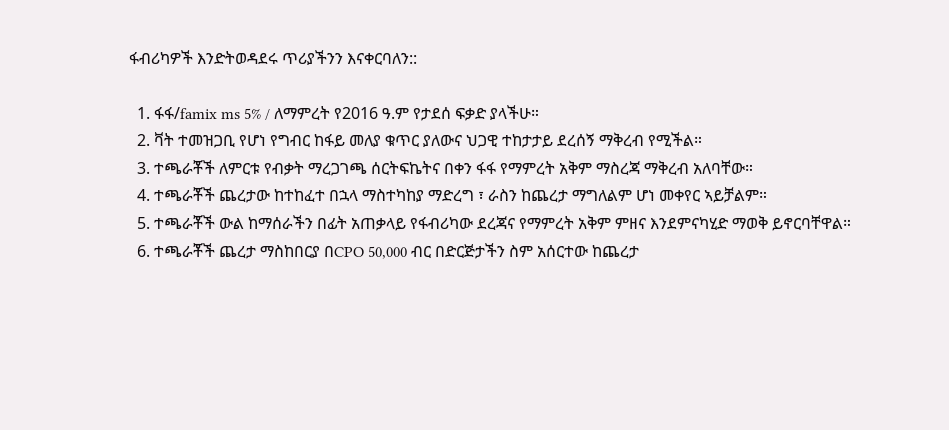ፋብሪካዎች እንድትወዳደሩ ጥሪያችንን እናቀርባለን::

  1. ፋፋ/famix ms 5% / ለማምረት የ2016 ዓ.ም የታደሰ ፍቃድ ያላችሁ።
  2. ቫት ተመዝጋቢ የሆነ የግብር ከፋይ መለያ ቁጥር ያለውና ህጋዊ ተከታታይ ደረሰኝ ማቅረብ የሚችል።
  3. ተጫራቾች ለምርቱ የብቃት ማረጋገጫ ሰርትፍኬትና በቀን ፋፋ የማምረት አቅም ማስረጃ ማቅረብ አለባቸው።
  4. ተጫራቾች ጨረታው ከተከፈተ በኋላ ማስተካከያ ማድረግ ፣ ራስን ከጨረታ ማግለልም ሆነ መቀየር ኣይቻልም።
  5. ተጫራቾች ውል ከማሰራችን በፊት አጠቃላይ የፋብሪካው ደረጃና የማምረት አቅም ምዘና እንደምናካሂድ ማወቅ ይኖርባቸዋል።
  6. ተጫራቾች ጨረታ ማስከበርያ በCPO 50,000 ብር በድርጅታችን ስም አሰርተው ከጨረታ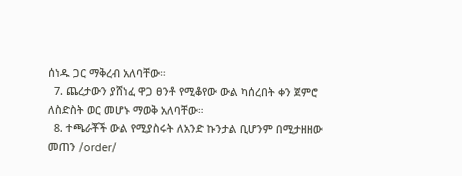ሰነዱ ጋር ማቅረብ አለባቸው።
  7. ጨረታውን ያሸነፈ ዋጋ ፀንቶ የሚቆየው ውል ካሰረበት ቀን ጀምሮ ለስድስት ወር መሆኑ ማወቅ አለባቸው።
  8. ተጫራቾች ውል የሚያስሩት ለአንድ ኩንታል ቢሆንም በሚታዘዘው መጠን /order/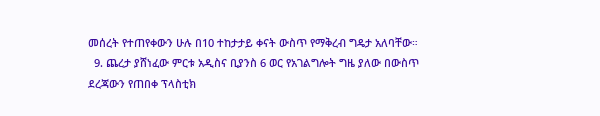መሰረት የተጠየቀውን ሁሉ በ10 ተከታታይ ቀናት ውስጥ የማቅረብ ግዴታ አለባቸው።
  9. ጨረታ ያሸነፈው ምርቱ አዲስና ቢያንስ 6 ወር የአገልግሎት ግዜ ያለው በውስጥ ደረጃውን የጠበቀ ፕላስቲክ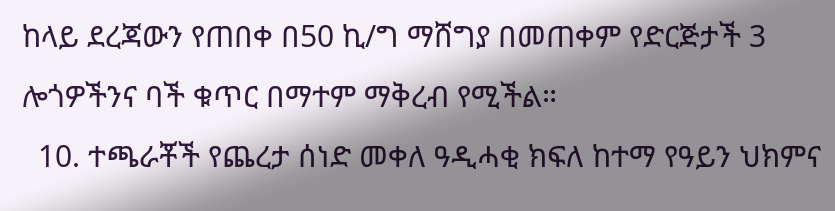ከላይ ደረጃውን የጠበቀ በ50 ኪ/ግ ማሸግያ በመጠቀም የድርጅታች 3 ሎጎዎችንና ባች ቁጥር በማተም ማቅረብ የሚችል።
  10. ተጫራቾች የጨረታ ሰነድ መቀለ ዓዲሓቂ ክፍለ ከተማ የዓይን ህክምና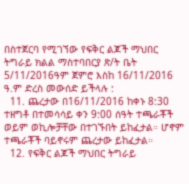በስተጀርባ የሚገኘው የፍቅር ልጆች ማህበር ትግራይ ክልል ማስተባበርያ ጽ/ት ቤት 5/11/2016ዓም ጀምሮ እስከ 16/11/2016 ዓ.ም ድረስ መውሰድ ይችላሉ :
  11. ጨረታው በ16/11/2016 ከቀኑ 8:30 ተዘግቶ በተመሳሳይ ቀን 9:00 ሰዓት ተጫራቾች ወይም ወኪሎቻቸው በተገኙበት ይከፈታል። ሆኖም ተጫራቾች ባይኖሩም ጨረታው ይከፈታል።
  12. የፍቅር ልጆች ማህበር ትግራይ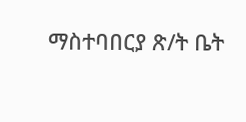ማስተባበርያ ጽ/ት ቤት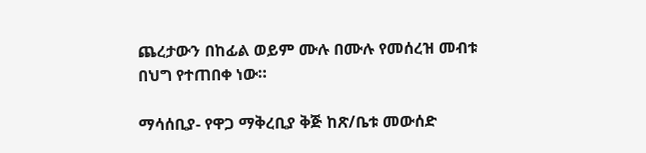ጨረታውን በከፊል ወይም ሙሉ በሙሉ የመሰረዝ መብቱ በህግ የተጠበቀ ነው።

ማሳሰቢያ- የዋጋ ማቅረቢያ ቅጅ ከጽ/ቤቱ መውሰድ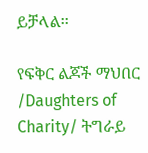ይቻላል፡፡

የፍቅር ልጆች ማህበር /Daughters of Charity/ ትግራይ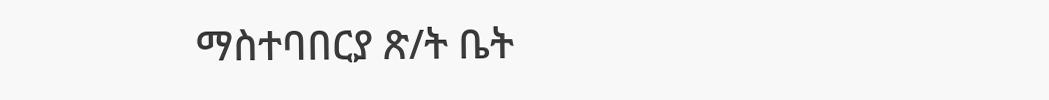ማስተባበርያ ጽ/ት ቤት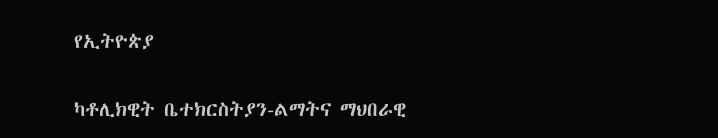የኢትዮጵያ

ካቶሊክዊት ቤተክርስትያን-ልማትና ማህበራዊ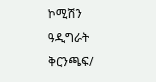ኮሚሽን ዓዲግራት ቅርንጫፍ/